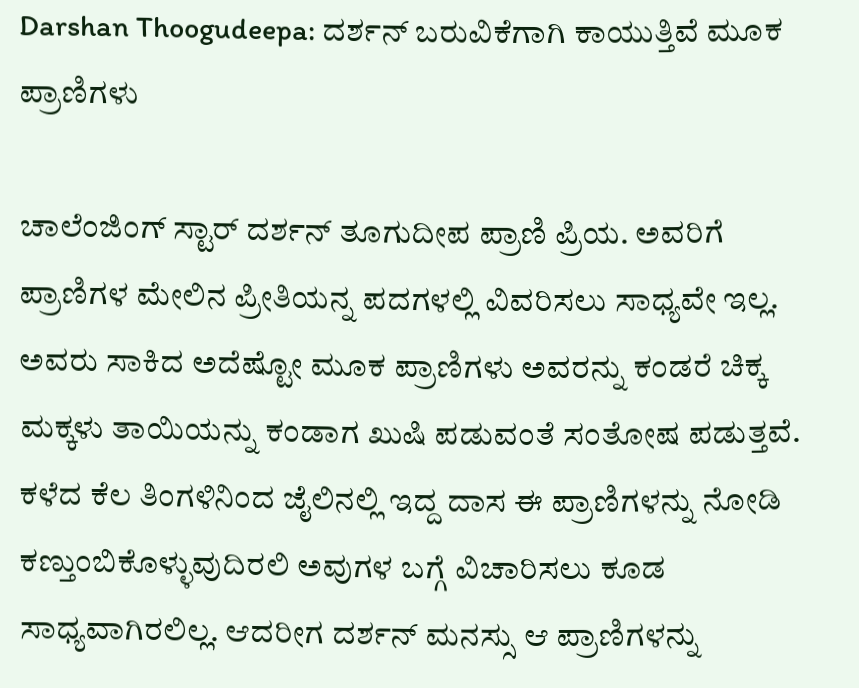Darshan Thoogudeepa: ದರ್ಶನ್ ಬರುವಿಕೆಗಾಗಿ ಕಾಯುತ್ತಿವೆ ಮೂಕ ಪ್ರಾಣಿಗಳು

ಚಾಲೆಂಜಿಂಗ್ ಸ್ಟಾರ್ ದರ್ಶನ್ ತೂಗುದೀಪ ಪ್ರಾಣಿ ಪ್ರಿಯ. ಅವರಿಗೆ ಪ್ರಾಣಿಗಳ ಮೇಲಿನ ಪ್ರೀತಿಯನ್ನ ಪದಗಳಲ್ಲಿ ವಿವರಿಸಲು ಸಾಧ್ಯವೇ ಇಲ್ಲ. ಅವರು ಸಾಕಿದ ಅದೆಷ್ಟೋ ಮೂಕ ಪ್ರಾಣಿಗಳು ಅವರನ್ನು ಕಂಡರೆ ಚಿಕ್ಕ ಮಕ್ಕಳು ತಾಯಿಯನ್ನು ಕಂಡಾಗ ಖುಷಿ ಪಡುವಂತೆ ಸಂತೋಷ ಪಡುತ್ತವೆ. ಕಳೆದ ಕೆಲ ತಿಂಗಳಿನಿಂದ ಜೈಲಿನಲ್ಲಿ ಇದ್ದ ದಾಸ ಈ ಪ್ರಾಣಿಗಳನ್ನು ನೋಡಿ ಕಣ್ತುಂಬಿಕೊಳ್ಳುವುದಿರಲಿ ಅವುಗಳ ಬಗ್ಗೆ ವಿಚಾರಿಸಲು ಕೂಡ ಸಾಧ್ಯವಾಗಿರಲಿಲ್ಲ. ಆದರೀಗ ದರ್ಶನ್ ಮನಸ್ಸು ಆ ಪ್ರಾಣಿಗಳನ್ನು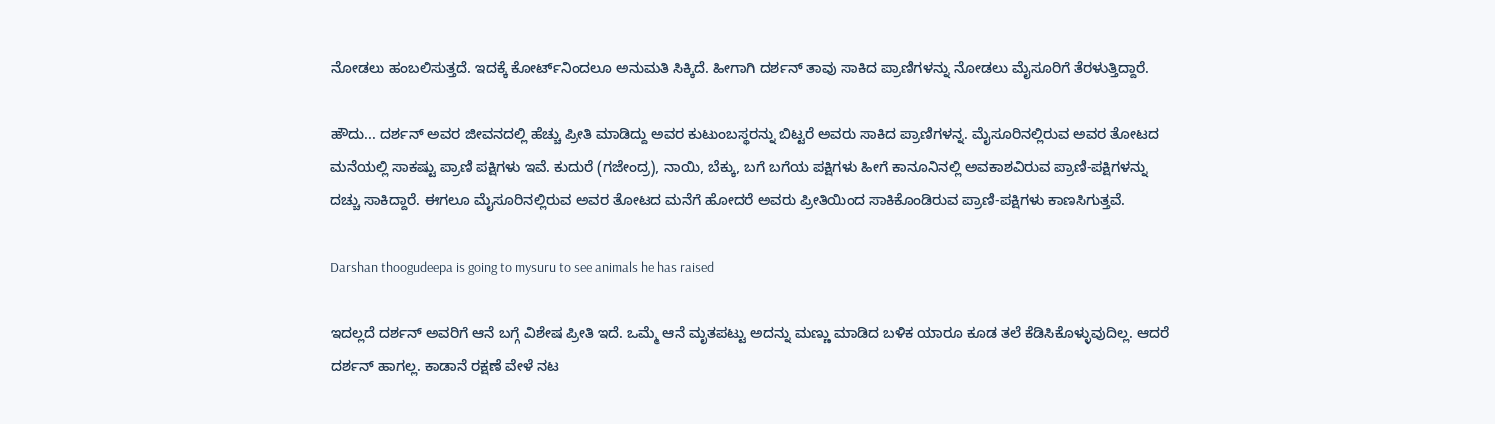ನೋಡಲು ಹಂಬಲಿಸುತ್ತದೆ. ಇದಕ್ಕೆ ಕೋರ್ಟ್‌ನಿಂದಲೂ ಅನುಮತಿ ಸಿಕ್ಕಿದೆ. ಹೀಗಾಗಿ ದರ್ಶನ್ ತಾವು ಸಾಕಿದ ಪ್ರಾಣಿಗಳನ್ನು ನೋಡಲು ಮೈಸೂರಿಗೆ ತೆರಳುತ್ತಿದ್ದಾರೆ.

ಹೌದು... ದರ್ಶನ್ ಅವರ ಜೀವನದಲ್ಲಿ ಹೆಚ್ಚು ಪ್ರೀತಿ ಮಾಡಿದ್ದು ಅವರ ಕುಟುಂಬಸ್ಥರನ್ನು ಬಿಟ್ಟರೆ ಅವರು ಸಾಕಿದ ಪ್ರಾಣಿಗಳನ್ನ. ಮೈಸೂರಿನಲ್ಲಿರುವ ಅವರ ತೋಟದ ಮನೆಯಲ್ಲಿ ಸಾಕಷ್ಟು ಪ್ರಾಣಿ ಪಕ್ಷಿಗಳು ಇವೆ. ಕುದುರೆ (ಗಜೇಂದ್ರ), ನಾಯಿ, ಬೆಕ್ಕು, ಬಗೆ ಬಗೆಯ ಪಕ್ಷಿಗಳು ಹೀಗೆ ಕಾನೂನಿನಲ್ಲಿ ಅವಕಾಶವಿರುವ ಪ್ರಾಣಿ-ಪಕ್ಷಿಗಳನ್ನು ದಚ್ಚು ಸಾಕಿದ್ದಾರೆ. ಈಗಲೂ ಮೈಸೂರಿನಲ್ಲಿರುವ ಅವರ ತೋಟದ ಮನೆಗೆ ಹೋದರೆ ಅವರು ಪ್ರೀತಿಯಿಂದ ಸಾಕಿಕೊಂಡಿರುವ ಪ್ರಾಣಿ-ಪಕ್ಷಿಗಳು ಕಾಣಸಿಗುತ್ತವೆ.

Darshan thoogudeepa is going to mysuru to see animals he has raised

ಇದಲ್ಲದೆ ದರ್ಶನ್ ಅವರಿಗೆ ಆನೆ ಬಗ್ಗೆ ವಿಶೇಷ ಪ್ರೀತಿ ಇದೆ. ಒಮ್ಮೆ ಆನೆ ಮೃತಪಟ್ಟು ಅದನ್ನು ಮಣ್ಣು ಮಾಡಿದ ಬಳಿಕ ಯಾರೂ ಕೂಡ ತಲೆ ಕೆಡಿಸಿಕೊಳ್ಳುವುದಿಲ್ಲ. ಆದರೆ ದರ್ಶನ್ ಹಾಗಲ್ಲ. ಕಾಡಾನೆ ರಕ್ಷಣೆ ವೇಳೆ ನಟ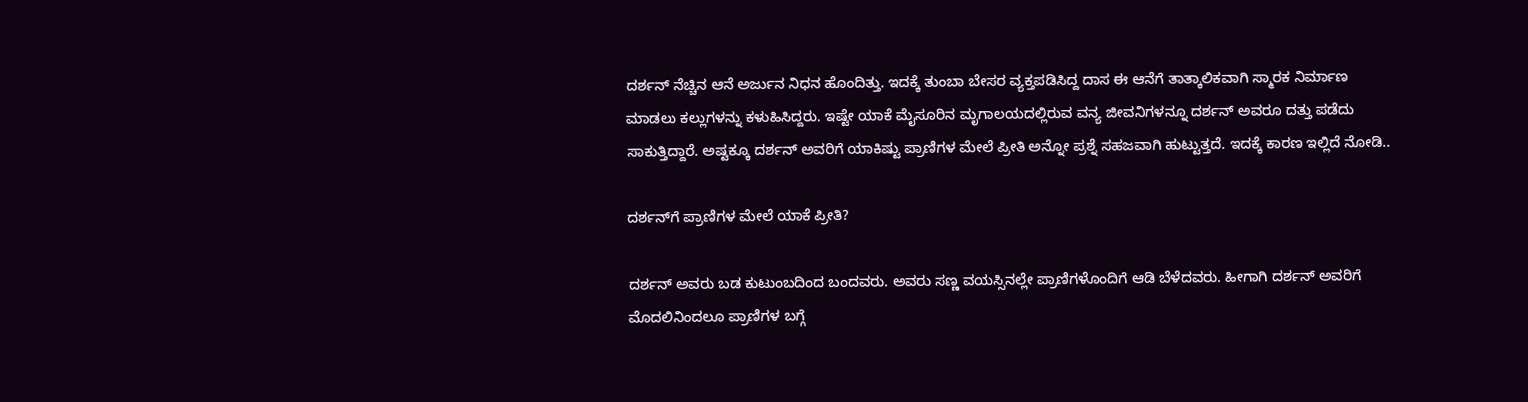ದರ್ಶನ್ ನೆಚ್ಚಿನ ಆನೆ ಅರ್ಜುನ ನಿಧನ ಹೊಂದಿತ್ತು. ಇದಕ್ಕೆ ತುಂಬಾ ಬೇಸರ ವ್ಯಕ್ತಪಡಿಸಿದ್ದ ದಾಸ ಈ ಆನೆಗೆ ತಾತ್ಕಾಲಿಕವಾಗಿ ಸ್ಮಾರಕ ನಿರ್ಮಾಣ ಮಾಡಲು ಕಲ್ಲುಗಳನ್ನು ಕಳುಹಿಸಿದ್ದರು. ಇಷ್ಟೇ ಯಾಕೆ ಮೈಸೂರಿನ ಮೃಗಾಲಯದಲ್ಲಿರುವ ವನ್ಯ ಜೀವನಿಗಳನ್ನೂ ದರ್ಶನ್ ಅವರೂ ದತ್ತು ಪಡೆದು ಸಾಕುತ್ತಿದ್ದಾರೆ. ಅಷ್ಟಕ್ಕೂ ದರ್ಶನ್ ಅವರಿಗೆ ಯಾಕಿಷ್ಟು ಪ್ರಾಣಿಗಳ ಮೇಲೆ ಪ್ರೀತಿ ಅನ್ನೋ ಪ್ರಶ್ನೆ ಸಹಜವಾಗಿ ಹುಟ್ಟುತ್ತದೆ. ಇದಕ್ಕೆ ಕಾರಣ ಇಲ್ಲಿದೆ ನೋಡಿ..

ದರ್ಶನ್‌ಗೆ ಪ್ರಾಣಿಗಳ ಮೇಲೆ ಯಾಕೆ ಪ್ರೀತಿ?

ದರ್ಶನ್‌ ಅವರು ಬಡ ಕುಟುಂಬದಿಂದ ಬಂದವರು. ಅವರು ಸಣ್ಣ ವಯಸ್ಸಿನಲ್ಲೇ ಪ್ರಾಣಿಗಳೊಂದಿಗೆ ಆಡಿ ಬೆಳೆದವರು. ಹೀಗಾಗಿ ದರ್ಶನ್ ಅವರಿಗೆ ಮೊದಲಿನಿಂದಲೂ ಪ್ರಾಣಿಗಳ ಬಗ್ಗೆ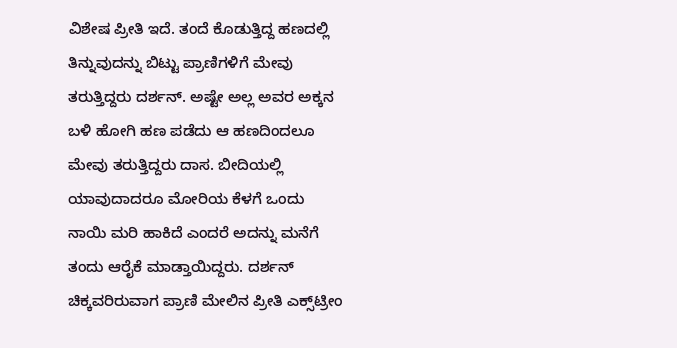ವಿಶೇಷ ಪ್ರೀತಿ ಇದೆ. ತಂದೆ ಕೊಡುತ್ತಿದ್ದ ಹಣದಲ್ಲಿ ತಿನ್ನುವುದನ್ನು ಬಿಟ್ಟು ಪ್ರಾಣಿಗಳಿಗೆ ಮೇವು ತರುತ್ತಿದ್ದರು ದರ್ಶನ್. ಅಷ್ಟೇ ಅಲ್ಲ ಅವರ ಅಕ್ಕನ ಬಳಿ ಹೋಗಿ ಹಣ ಪಡೆದು ಆ ಹಣದಿಂದಲೂ ಮೇವು ತರುತ್ತಿದ್ದರು ದಾಸ. ಬೀದಿಯಲ್ಲಿ ಯಾವುದಾದರೂ ಮೋರಿಯ ಕೆಳಗೆ ಒಂದು ನಾಯಿ ಮರಿ ಹಾಕಿದೆ ಎಂದರೆ ಅದನ್ನು ಮನೆಗೆ ತಂದು ಆರೈಕೆ ಮಾಡ್ತಾಯಿದ್ದರು. ದರ್ಶನ್ ಚಿಕ್ಕವರಿರುವಾಗ ಪ್ರಾಣಿ ಮೇಲಿನ ಪ್ರೀತಿ ಎಕ್ಸ್‌ಟ್ರೀಂ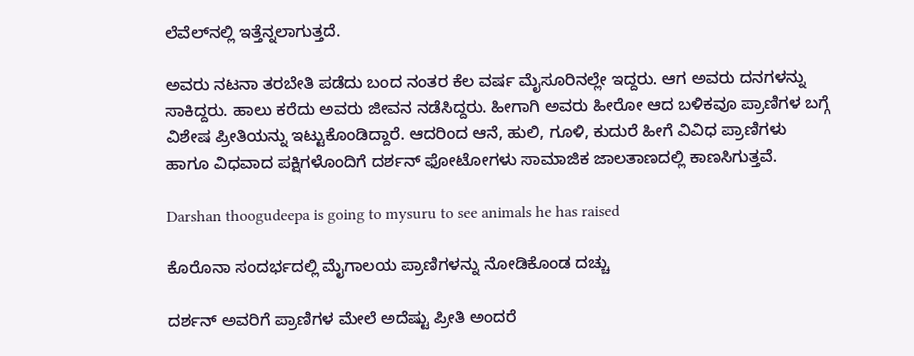ಲೆವೆಲ್‌ನಲ್ಲಿ ಇತ್ತೆನ್ನಲಾಗುತ್ತದೆ.

ಅವರು ನಟನಾ ತರಬೇತಿ ಪಡೆದು ಬಂದ ನಂತರ ಕೆಲ ವರ್ಷ ಮೈಸೂರಿನಲ್ಲೇ ಇದ್ದರು. ಆಗ ಅವರು ದನಗಳನ್ನು ಸಾಕಿದ್ದರು. ಹಾಲು ಕರೆದು ಅವರು ಜೀವನ ನಡೆಸಿದ್ದರು. ಹೀಗಾಗಿ ಅವರು ಹೀರೋ ಆದ ಬಳಿಕವೂ ಪ್ರಾಣಿಗಳ ಬಗ್ಗೆ ವಿಶೇಷ ಪ್ರೀತಿಯನ್ನು ಇಟ್ಟುಕೊಂಡಿದ್ದಾರೆ. ಆದರಿಂದ ಆನೆ, ಹುಲಿ, ಗೂಳಿ, ಕುದುರೆ ಹೀಗೆ ವಿವಿಧ ಪ್ರಾಣಿಗಳು ಹಾಗೂ ವಿಧವಾದ ಪಕ್ಷಿಗಳೊಂದಿಗೆ ದರ್ಶನ್ ಫೋಟೋಗಳು ಸಾಮಾಜಿಕ ಜಾಲತಾಣದಲ್ಲಿ ಕಾಣಸಿಗುತ್ತವೆ.

Darshan thoogudeepa is going to mysuru to see animals he has raised

ಕೊರೊನಾ ಸಂದರ್ಭದಲ್ಲಿ ಮೈಗಾಲಯ ಪ್ರಾಣಿಗಳನ್ನು ನೋಡಿಕೊಂಡ ದಚ್ಚು

ದರ್ಶನ್‌ ಅವರಿಗೆ ಪ್ರಾಣಿಗಳ ಮೇಲೆ ಅದೆಷ್ಟು ಪ್ರೀತಿ ಅಂದರೆ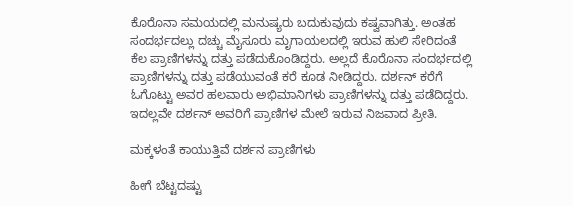ಕೊರೊನಾ ಸಮಯದಲ್ಲಿ ಮನುಷ್ಯರು ಬದುಕುವುದು ಕಷ್ವವಾಗಿತ್ತು. ಅಂತಹ ಸಂದರ್ಭದಲ್ಲು ದಚ್ಚು ಮೈಸೂರು ಮೃಗಾಯಲದಲ್ಲಿ ಇರುವ ಹುಲಿ ಸೇರಿದಂತೆ ಕೆಲ ಪ್ರಾಣಿಗಳನ್ನು ದತ್ತು ಪಡೆದುಕೊಂಡಿದ್ದರು. ಅಲ್ಲದೆ ಕೊರೊನಾ ಸಂದರ್ಭದಲ್ಲಿ ಪ್ರಾಣಿಗಳನ್ನು ದತ್ತು ಪಡೆಯುವಂತೆ ಕರೆ ಕೂಡ ನೀಡಿದ್ದರು. ದರ್ಶನ್ ಕರೆಗೆ ಓಗೊಟ್ಟು ಅವರ ಹಲವಾರು ಅಭಿಮಾನಿಗಳು ಪ್ರಾಣಿಗಳನ್ನು ದತ್ತು ಪಡೆದಿದ್ದರು. ಇದಲ್ಲವೇ ದರ್ಶನ್ ಅವರಿಗೆ ಪ್ರಾಣಿಗಳ ಮೇಲೆ ಇರುವ ನಿಜವಾದ ಪ್ರೀತಿ.

ಮಕ್ಕಳಂತೆ ಕಾಯುತ್ತಿವೆ ದರ್ಶನ ಪ್ರಾಣಿಗಳು

ಹೀಗೆ ಬೆಟ್ಟದಷ್ಟು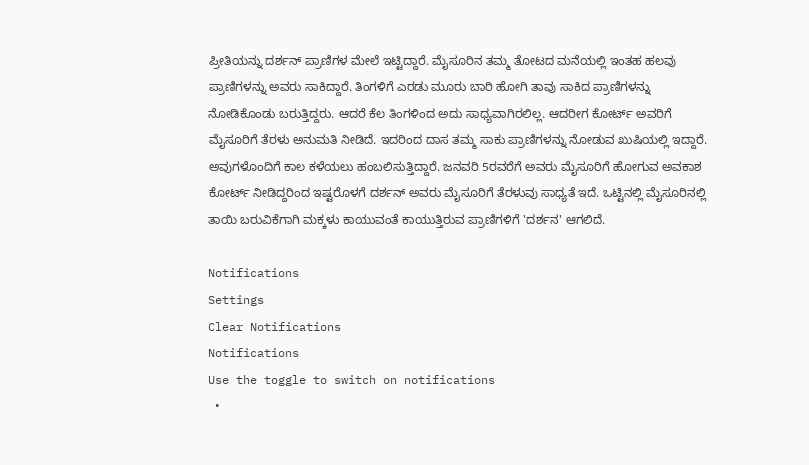ಪ್ರೀತಿಯನ್ನು ದರ್ಶನ್ ಪ್ರಾಣಿಗಳ ಮೇಲೆ ಇಟ್ಟಿದ್ದಾರೆ. ಮೈಸೂರಿನ ತಮ್ಮ ತೋಟದ ಮನೆಯಲ್ಲಿ ಇಂತಹ ಹಲವು ಪ್ರಾಣಿಗಳನ್ನು ಅವರು ಸಾಕಿದ್ದಾರೆ. ತಿಂಗಳಿಗೆ ಎರಡು ಮೂರು ಬಾರಿ ಹೋಗಿ ತಾವು ಸಾಕಿದ ಪ್ರಾಣಿಗಳನ್ನು ನೋಡಿಕೊಂಡು ಬರುತ್ತಿದ್ದರು. ಆದರೆ ಕೆಲ ತಿಂಗಳಿಂದ ಅದು ಸಾಧ್ಯವಾಗಿರಲಿಲ್ಲ. ಆದರೀಗ ಕೋರ್ಟ್ ಅವರಿಗೆ ಮೈಸೂರಿಗೆ ತೆರಳು ಅನುಮತಿ ನೀಡಿದೆ. ಇದರಿಂದ ದಾಸ ತಮ್ಮ ಸಾಕು ಪ್ರಾಣಿಗಳನ್ನು ನೋಡುವ ಖುಷಿಯಲ್ಲಿ ಇದ್ದಾರೆ. ಅವುಗಳೊಂದಿಗೆ ಕಾಲ ಕಳೆಯಲು ಹಂಬಲಿಸುತ್ತಿದ್ದಾರೆ. ಜನವರಿ 5ರವರೆಗೆ ಅವರು ಮೈಸೂರಿಗೆ ಹೋಗುವ ಅವಕಾಶ ಕೋರ್ಟ್ ನೀಡಿದ್ದರಿಂದ ಇಷ್ಟರೊಳಗೆ ದರ್ಶನ್ ಅವರು ಮೈಸೂರಿಗೆ ತೆರಳುವು ಸಾಧ್ಯತೆ ಇದೆ. ಒಟ್ಟಿನಲ್ಲಿ ಮೈಸೂರಿನಲ್ಲಿ ತಾಯಿ ಬರುವಿಕೆಗಾಗಿ ಮಕ್ಕಳು ಕಾಯುವಂತೆ ಕಾಯುತ್ತಿರುವ ಪ್ರಾಣಿಗಳಿಗೆ 'ದರ್ಶನ' ಆಗಲಿದೆ.

Notifications
Settings
Clear Notifications
Notifications
Use the toggle to switch on notifications
  •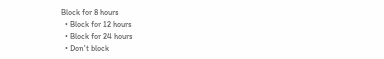Block for 8 hours
  • Block for 12 hours
  • Block for 24 hours
  • Don't block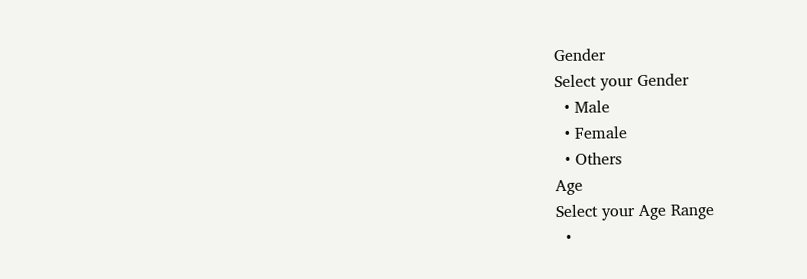Gender
Select your Gender
  • Male
  • Female
  • Others
Age
Select your Age Range
  •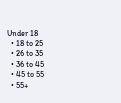Under 18
  • 18 to 25
  • 26 to 35
  • 36 to 45
  • 45 to 55
  • 55+